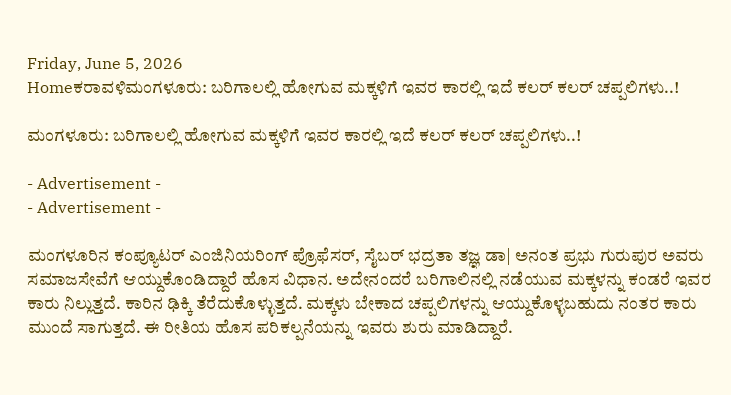Friday, June 5, 2026
Homeಕರಾವಳಿಮಂಗಳೂರು: ಬರಿಗಾಲಲ್ಲಿ ಹೋಗುವ ಮಕ್ಕಳಿಗೆ ಇವರ ಕಾರಲ್ಲಿ ಇದೆ ಕಲರ್ ಕಲರ್ ಚಪ್ಪಲಿಗಳು..!

ಮಂಗಳೂರು: ಬರಿಗಾಲಲ್ಲಿ ಹೋಗುವ ಮಕ್ಕಳಿಗೆ ಇವರ ಕಾರಲ್ಲಿ ಇದೆ ಕಲರ್ ಕಲರ್ ಚಪ್ಪಲಿಗಳು..!

- Advertisement -
- Advertisement -

ಮಂಗಳೂರಿನ ಕಂಪ್ಯೂಟರ್‌ ಎಂಜಿನಿಯರಿಂಗ್‌ ಪ್ರೊಫೆಸರ್‌, ಸೈಬರ್‌ ಭದ್ರತಾ ತಜ್ಞ ಡಾ| ಅನಂತ ಪ್ರಭು ಗುರುಪುರ ಅವರು ಸಮಾಜಸೇವೆಗೆ ಆಯ್ದುಕೊಂಡಿದ್ದಾರೆ ಹೊಸ ವಿಧಾನ. ಅದೇನಂದರೆ ಬರಿಗಾಲಿನಲ್ಲಿ ನಡೆಯುವ ಮಕ್ಕಳನ್ನು ಕಂಡರೆ ಇವರ ಕಾರು ನಿಲ್ಲುತ್ತದೆ. ಕಾರಿನ ಢಿಕ್ಕಿ ತೆರೆದುಕೊಳ್ಳುತ್ತದೆ. ಮಕ್ಕಳು ಬೇಕಾದ ಚಪ್ಪಲಿಗಳನ್ನು ಆಯ್ದುಕೊಳ್ಳಬಹುದು ನಂತರ ಕಾರು ಮುಂದೆ ಸಾಗುತ್ತದೆ. ಈ ರೀತಿಯ ಹೊಸ ಪರಿಕಲ್ಪನೆಯನ್ನು ಇವರು ಶುರು ಮಾಡಿದ್ದಾರೆ.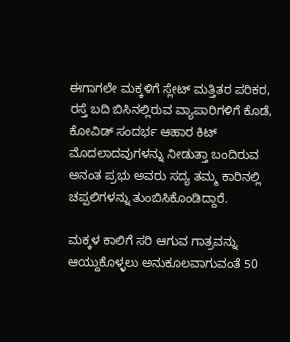ಈಗಾಗಲೇ ಮಕ್ಕಳಿಗೆ ಸ್ಲೇಟ್‌ ಮತ್ತಿತರ ಪರಿಕರ, ರಸ್ತೆ ಬದಿ ಬಿಸಿನಲ್ಲಿರುವ ವ್ಯಾಪಾರಿಗಳಿಗೆ ಕೊಡೆ, ಕೋವಿಡ್‌ ಸಂದರ್ಭ ಆಹಾರ ಕಿಟ್‌ ಮೊದಲಾದವುಗಳನ್ನು ನೀಡುತ್ತಾ ಬಂದಿರುವ ಅನಂತ ಪ್ರಭು ಅವರು ಸದ್ಯ ತಮ್ಮ ಕಾರಿನಲ್ಲಿ ಚಪ್ಪಲಿಗಳನ್ನು ತುಂಬಿಸಿಕೊಂಡಿದ್ದಾರೆ.

ಮಕ್ಕಳ ಕಾಲಿಗೆ ಸರಿ ಆಗುವ ಗಾತ್ರವನ್ನು ಆಯ್ದುಕೊಳ್ಳಲು ಅನುಕೂಲವಾಗುವಂತೆ 50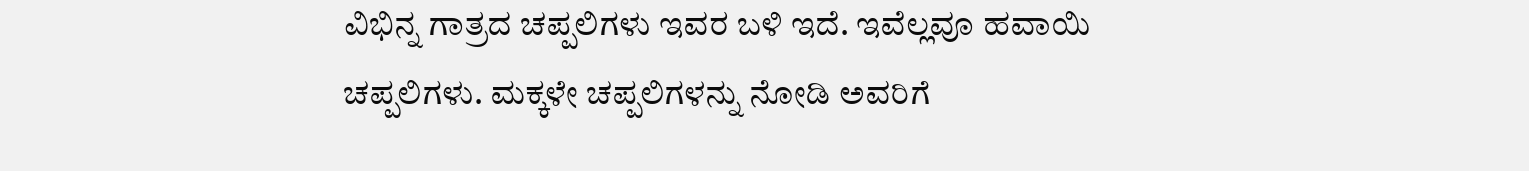ವಿಭಿನ್ನ ಗಾತ್ರದ ಚಪ್ಪಲಿಗಳು ಇವರ ಬಳಿ ಇದೆ. ಇವೆಲ್ಲವೂ ಹವಾಯಿ ಚಪ್ಪಲಿಗಳು. ಮಕ್ಕಳೇ ಚಪ್ಪಲಿಗಳನ್ನು ನೋಡಿ ಅವರಿಗೆ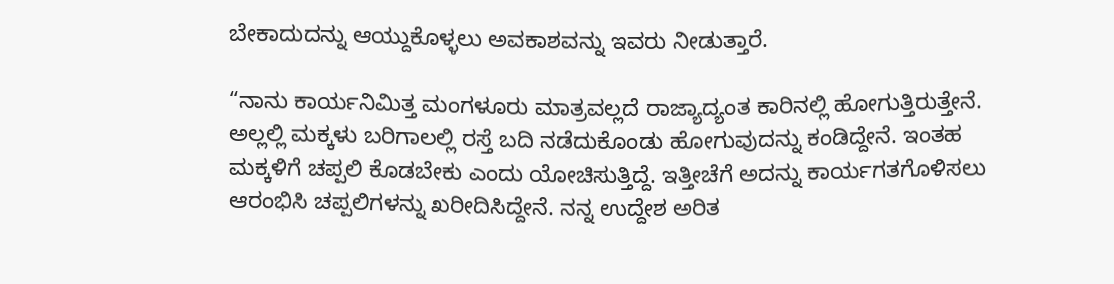ಬೇಕಾದುದನ್ನು ಆಯ್ದುಕೊಳ್ಳಲು ಅವಕಾಶವನ್ನು ಇವರು ನೀಡುತ್ತಾರೆ.

“ನಾನು ಕಾರ್ಯನಿಮಿತ್ತ ಮಂಗಳೂರು ಮಾತ್ರವಲ್ಲದೆ ರಾಜ್ಯಾದ್ಯಂತ ಕಾರಿನಲ್ಲಿ ಹೋಗುತ್ತಿರುತ್ತೇನೆ. ಅಲ್ಲಲ್ಲಿ ಮಕ್ಕಳು ಬರಿಗಾಲಲ್ಲಿ ರಸ್ತೆ ಬದಿ ನಡೆದುಕೊಂಡು ಹೋಗುವುದನ್ನು ಕಂಡಿದ್ದೇನೆ. ಇಂತಹ ಮಕ್ಕಳಿಗೆ ಚಪ್ಪಲಿ ಕೊಡಬೇಕು ಎಂದು ಯೋಚಿಸುತ್ತಿದ್ದೆ. ಇತ್ತೀಚೆಗೆ ಅದನ್ನು ಕಾರ್ಯಗತಗೊಳಿಸಲು ಆರಂಭಿಸಿ ಚಪ್ಪಲಿಗಳನ್ನು ಖರೀದಿಸಿದ್ದೇನೆ. ನನ್ನ ಉದ್ದೇಶ ಅರಿತ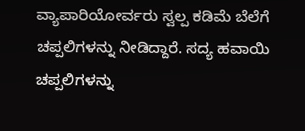ವ್ಯಾಪಾರಿಯೋರ್ವರು ಸ್ವಲ್ಪ ಕಡಿಮೆ ಬೆಲೆಗೆ ಚಪ್ಪಲಿಗಳನ್ನು ನೀಡಿದ್ದಾರೆ. ಸದ್ಯ ಹವಾಯಿ ಚಪ್ಪಲಿಗಳನ್ನು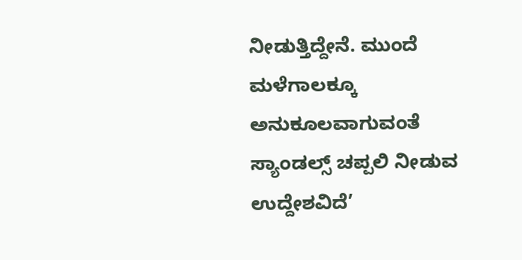ನೀಡುತ್ತಿದ್ದೇನೆ. ಮುಂದೆ ಮಳೆಗಾಲಕ್ಕೂ ಅನುಕೂಲವಾಗುವಂತೆ ಸ್ಯಾಂಡಲ್ಸ್‌ ಚಪ್ಪಲಿ ನೀಡುವ ಉದ್ದೇಶವಿದೆ’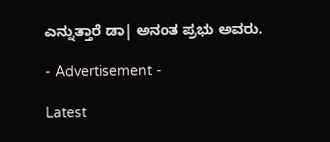ಎನ್ನುತ್ತಾರೆ ಡಾ| ಅನಂತ ಪ್ರಭು ಅವರು.

- Advertisement -

Latest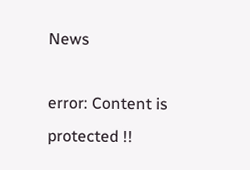News

error: Content is protected !!